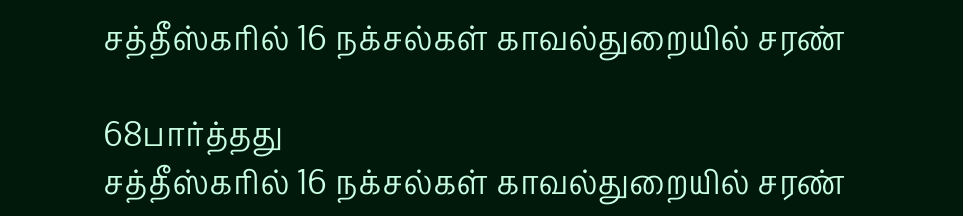சத்தீஸ்கரில் 16 நக்சல்கள் காவல்துறையில் சரண்

68பார்த்தது
சத்தீஸ்கரில் 16 நக்சல்கள் காவல்துறையில் சரண்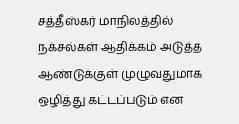சத்தீஸ்கர் மாநிலத்தில் நக்சல்கள் ஆதிக்கம் அடுத்த ஆண்டுக்குள் முழுவதுமாக ஒழித்து கட்டப்படும் என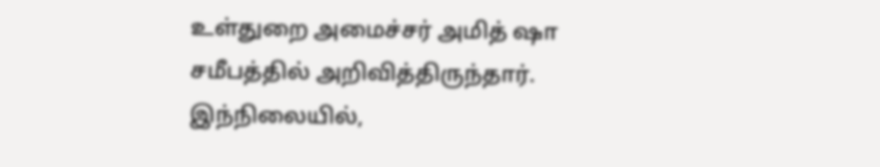உள்துறை அமைச்சர் அமித் ஷா சமீபத்தில் அறிவித்திருந்தார். இந்நிலையில்,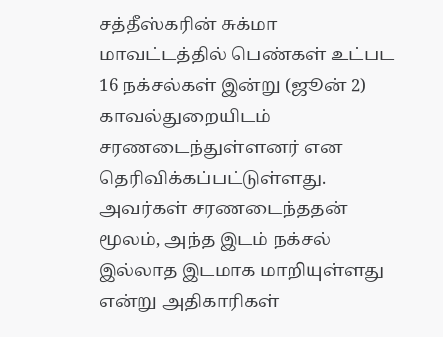சத்தீஸ்கரின் சுக்மா மாவட்டத்தில் பெண்கள் உட்பட 16 நக்சல்கள் இன்று (ஜூன் 2) காவல்துறையிடம் சரணடைந்துள்ளனர் என தெரிவிக்கப்பட்டுள்ளது. அவர்கள் சரணடைந்ததன் மூலம், அந்த இடம் நக்சல் இல்லாத இடமாக மாறியுள்ளது என்று அதிகாரிகள்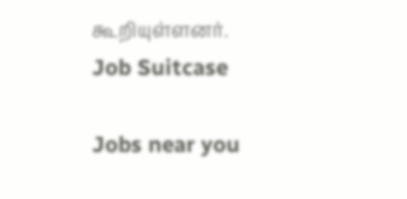கூறியுள்ளனர்.
Job Suitcase

Jobs near you